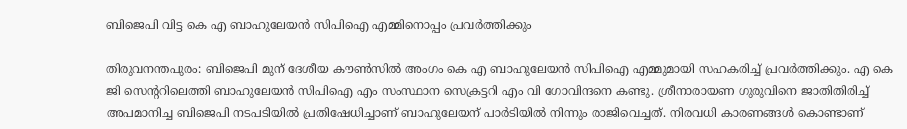ബിജെപി വിട്ട കെ എ ബാഹുലേയൻ സിപിഐ എമ്മിനൊപ്പം പ്രവർത്തിക്കും

തിരുവനന്തപുരം: ബിജെപി മുന് ദേശീയ കൗൺസിൽ അംഗം കെ എ ബാഹുലേയൻ സിപിഐ എമ്മുമായി സഹകരിച്ച് പ്രവർത്തിക്കും. എ കെ ജി സെന്ററിലെത്തി ബാഹുലേയൻ സിപിഐ എം സംസ്ഥാന സെക്രട്ടറി എം വി ഗോവിന്ദനെ കണ്ടു. ശ്രീനാരായണ ഗുരുവിനെ ജാതിതിരിച്ച് അപമാനിച്ച ബിജെപി നടപടിയിൽ പ്രതിഷേധിച്ചാണ് ബാഹുലേയന് പാർടിയിൽ നിന്നും രാജിവെച്ചത്. നിരവധി കാരണങ്ങൾ കൊണ്ടാണ്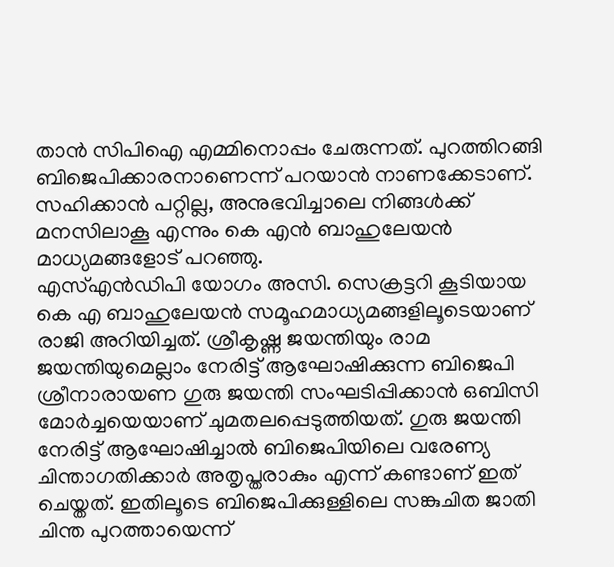താൻ സിപിഐ എമ്മിനൊപ്പം ചേരുന്നത്. പുറത്തിറങ്ങി ബിജെപിക്കാരനാണെന്ന് പറയാൻ നാണക്കേടാണ്. സഹിക്കാൻ പറ്റില്ല, അനുഭവിച്ചാലെ നിങ്ങൾക്ക് മനസിലാകൂ എന്നും കെ എൻ ബാഹുലേയൻ മാധ്യമങ്ങളോട് പറഞ്ഞു.
എസ്എൻഡിപി യോഗം അസി. സെക്രട്ടറി കൂടിയായ കെ എ ബാഹുലേയൻ സമൂഹമാധ്യമങ്ങളിലൂടെയാണ് രാജി അറിയിച്ചത്. ശ്രീകൃഷ്ണ ജയന്തിയും രാമ ജയന്തിയുമെല്ലാം നേരിട്ട് ആഘോഷിക്കുന്ന ബിജെപി ശ്രീനാരായണ ഗുരു ജയന്തി സംഘടിപ്പിക്കാൻ ഒബിസി മോർച്ചയെയാണ് ചുമതലപ്പെടുത്തിയത്. ഗുരു ജയന്തി നേരിട്ട് ആഘോഷിച്ചാൽ ബിജെപിയിലെ വരേണ്യ ചിന്താഗതിക്കാർ അതൃപ്തരാകും എന്ന് കണ്ടാണ് ഇത് ചെയ്തത്. ഇതിലൂടെ ബിജെപിക്കുള്ളിലെ സങ്കുചിത ജാതി ചിന്ത പുറത്തായെന്ന്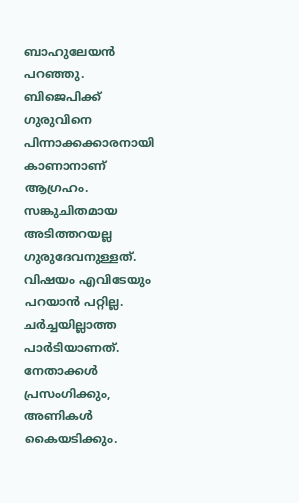ബാഹുലേയൻ പറഞ്ഞു.
ബിജെപിക്ക് ഗുരുവിനെ പിന്നാക്കക്കാരനായി കാണാനാണ് ആഗ്രഹം. സങ്കുചിതമായ അടിത്തറയല്ല ഗുരുദേവനുള്ളത്. വിഷയം എവിടേയും പറയാൻ പറ്റില്ല. ചർച്ചയില്ലാത്ത പാർടിയാണത്. നേതാക്കൾ പ്രസംഗിക്കും, അണികൾ കൈയടിക്കും.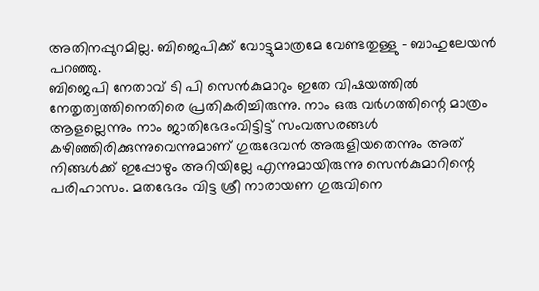അതിനപ്പുറമില്ല. ബിജെപിക്ക് വോട്ടുമാത്രമേ വേണ്ടതുള്ളു – ബാഹുലേയൻ പറഞ്ഞു.
ബിജെപി നേതാവ് ടി പി സെൻകുമാറും ഇതേ വിഷയത്തിൽ നേതൃത്വത്തിനെതിരെ പ്രതികരിച്ചിരുന്നു. നാം ഒരു വർഗത്തിന്റെ മാത്രം ആളല്ലെന്നും നാം ജാതിഭേദംവിട്ടിട്ട് സംവത്സരങ്ങൾ കഴിഞ്ഞിരിക്കുന്നുവെന്നുമാണ് ഗുരുദേവൻ അരുളിയതെന്നും അത് നിങ്ങൾക്ക് ഇപ്പോഴും അറിയില്ലേ എന്നുമായിരുന്നു സെൻകുമാറിന്റെ പരിഹാസം. മതഭേദം വിട്ട ശ്രീ നാരായണ ഗുരുവിനെ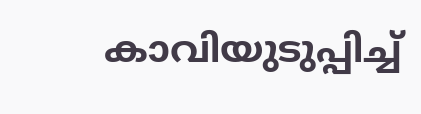കാവിയുടുപ്പിച്ച്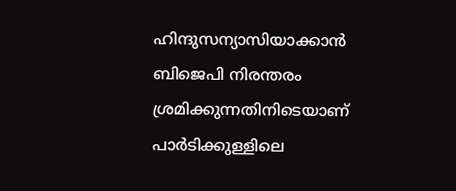ഹിന്ദുസന്യാസിയാക്കാൻ ബിജെപി നിരന്തരം ശ്രമിക്കുന്നതിനിടെയാണ് പാർടിക്കുള്ളിലെ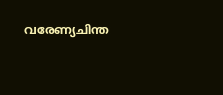വരേണ്യചിന്ത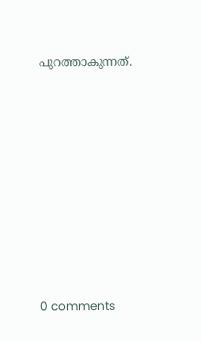പുറത്താകുന്നത്.










0 comments